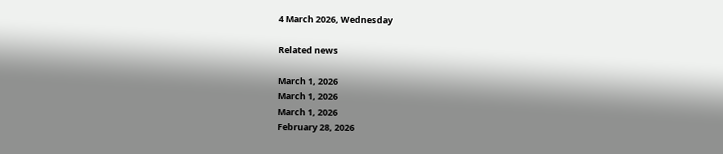4 March 2026, Wednesday

Related news

March 1, 2026
March 1, 2026
March 1, 2026
February 28, 2026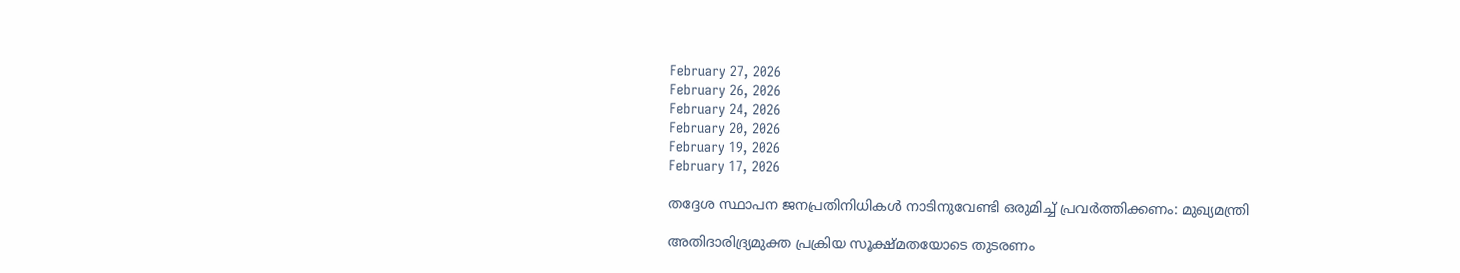February 27, 2026
February 26, 2026
February 24, 2026
February 20, 2026
February 19, 2026
February 17, 2026

തദ്ദേശ സ്ഥാപന ജനപ്രതിനിധികള്‍ നാടിനുവേണ്ടി ഒരുമിച്ച് പ്രവര്‍ത്തിക്കണം: മുഖ്യമന്ത്രി

അതിദാരിദ്ര്യമുക്ത പ്രക്രിയ സൂക്ഷ്മതയോടെ തുടരണം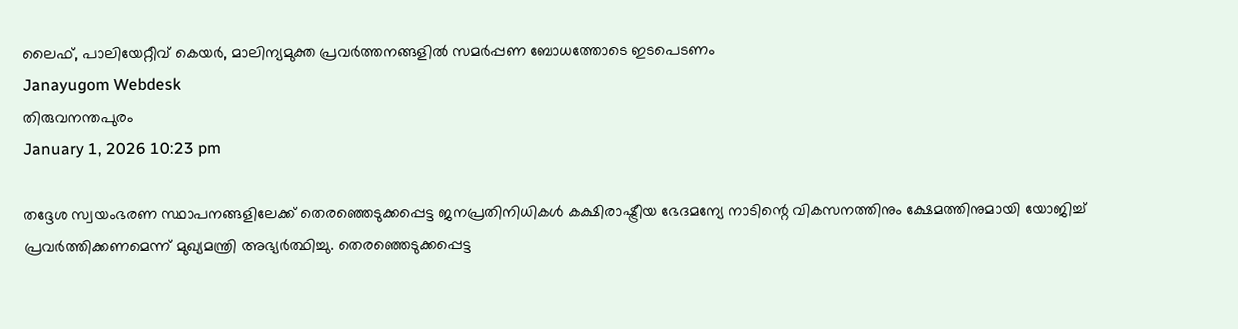ലൈഫ്, പാലിയേറ്റീവ് കെയര്‍, മാലിന്യമുക്ത പ്രവര്‍ത്തനങ്ങളില്‍ സമര്‍പ്പണ ബോധത്തോടെ ഇടപെടണം
Janayugom Webdesk
തിരുവനന്തപുരം
January 1, 2026 10:23 pm

തദ്ദേശ സ്വയംഭരണ സ്ഥാപനങ്ങളിലേക്ക് തെരഞ്ഞെടുക്കപ്പെട്ട ജനപ്രതിനിധികള്‍ കക്ഷിരാഷ്ട്രീയ ഭേദമന്യേ നാടിന്റെ വികസനത്തിനും ക്ഷേമത്തിനുമായി യോജിച്ച് പ്രവർത്തിക്കണമെന്ന് മുഖ്യമന്ത്രി അഭ്യര്‍ത്ഥിച്ചു. തെരഞ്ഞെടുക്കപ്പെട്ട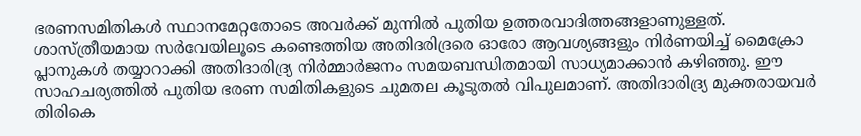ഭരണസമിതികൾ സ്ഥാനമേറ്റതോടെ അവർക്ക് മുന്നിൽ പുതിയ ഉത്തരവാദിത്തങ്ങളാണുള്ളത്.
ശാസ്ത്രീയമായ സർവേയിലൂടെ കണ്ടെത്തിയ അതിദരിദ്രരെ ഓരോ ആവശ്യങ്ങളും നിർണയിച്ച് മൈക്രോ പ്ലാനുകൾ തയ്യാറാക്കി അതിദാരിദ്ര്യ നിർമ്മാർജനം സമയബന്ധിതമായി സാധ്യമാക്കാൻ കഴിഞ്ഞു. ഈ സാഹചര്യത്തിൽ പുതിയ ഭരണ സമിതികളുടെ ചുമതല കൂടുതൽ വിപുലമാണ്. അതിദാരിദ്ര്യ മുക്തരായവർ തിരികെ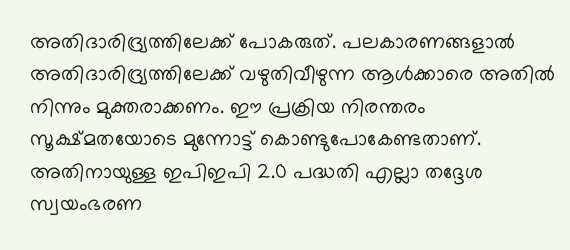അതിദാരിദ്ര്യത്തിലേക്ക് പോകരുത്. പലകാരണങ്ങളാൽ അതിദാരിദ്ര്യത്തിലേക്ക് വഴുതിവീഴുന്ന ആൾക്കാരെ അതിൽ നിന്നും മുക്തരാക്കണം. ഈ പ്രക്രിയ നിരന്തരം സൂക്ഷ്മതയോടെ മുന്നോട്ട് കൊണ്ടുപോകേണ്ടതാണ്. അതിനായുള്ള ഇപിഇപി 2.0 പദ്ധതി എല്ലാ തദ്ദേശ സ്വയംഭരണ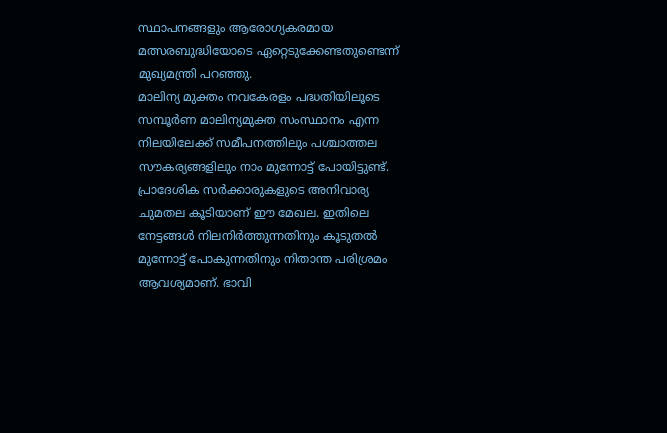സ്ഥാപനങ്ങളും ആരോഗ്യകരമായ മത്സരബുദ്ധിയോടെ ഏറ്റെടുക്കേണ്ടതുണ്ടെന്ന് മുഖ്യമന്ത്രി പറഞ്ഞു.
മാലിന്യ മുക്തം നവകേരളം പദ്ധതിയിലൂടെ സമ്പൂർണ മാലിന്യമുക്ത സംസ്ഥാനം എന്ന നിലയിലേക്ക് സമീപനത്തിലും പശ്ചാത്തല സൗകര്യങ്ങളിലും നാം മുന്നോട്ട് പോയിട്ടുണ്ട്. പ്രാദേശിക സർക്കാരുകളുടെ അനിവാര്യ ചുമതല കൂടിയാണ് ഈ മേഖല. ഇതിലെ നേട്ടങ്ങൾ നിലനിർത്തുന്നതിനും കൂടുതൽ മുന്നോട്ട് പോകുന്നതിനും നിതാന്ത പരിശ്രമം ആവശ്യമാണ്. ഭാവി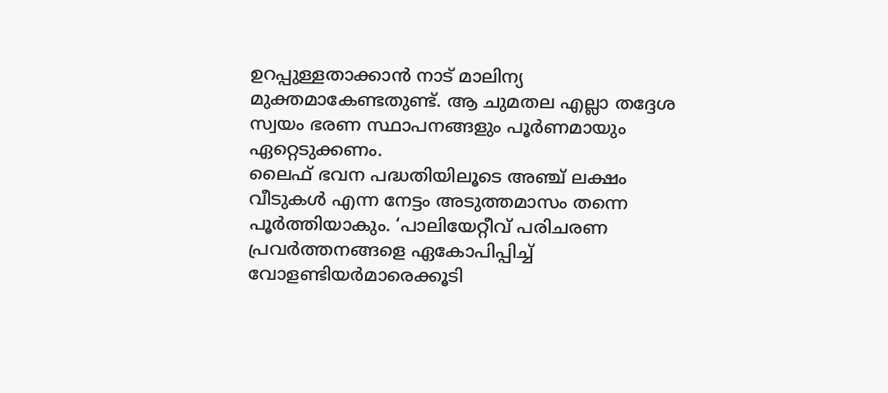ഉറപ്പുള്ളതാക്കാൻ നാട് മാലിന്യ മുക്തമാകേണ്ടതുണ്ട്. ആ ചുമതല എല്ലാ തദ്ദേശ സ്വയം ഭരണ സ്ഥാപനങ്ങളും പൂർണമായും ഏറ്റെടുക്കണം.
ലൈഫ് ഭവന പദ്ധതിയിലൂടെ അഞ്ച് ലക്ഷം വീടുകൾ എന്ന നേട്ടം അടുത്തമാസം തന്നെ പൂർത്തിയാകും. ‘പാലിയേറ്റീവ് പരിചരണ പ്രവർത്തനങ്ങളെ ഏകോപിപ്പിച്ച് വോളണ്ടിയർമാരെക്കൂടി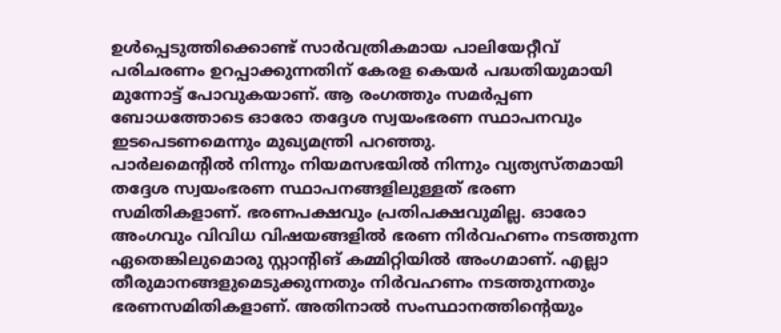ഉൾപ്പെടുത്തിക്കൊണ്ട് സാർവത്രികമായ പാലിയേറ്റീവ് പരിചരണം ഉറപ്പാക്കുന്നതിന് കേരള കെയർ പദ്ധതിയുമായി മുന്നോട്ട് പോവുകയാണ്. ആ രംഗത്തും സമർപ്പണ ബോധത്തോടെ ഓരോ തദ്ദേശ സ്വയംഭരണ സ്ഥാപനവും ഇടപെടണമെന്നും മുഖ്യമന്ത്രി പറഞ്ഞു.
പാർലമെന്റിൽ നിന്നും നിയമസഭയിൽ നിന്നും വ്യത്യസ്തമായി തദ്ദേശ സ്വയംഭരണ സ്ഥാപനങ്ങളിലുള്ളത് ഭരണ സമിതികളാണ്. ഭരണപക്ഷവും പ്രതിപക്ഷവുമില്ല. ഓരോ അംഗവും വിവിധ വിഷയങ്ങളിൽ ഭരണ നിർവഹണം നടത്തുന്ന ഏതെങ്കിലുമൊരു സ്റ്റാന്റിങ് കമ്മിറ്റിയിൽ അംഗമാണ്. എല്ലാ തീരുമാനങ്ങളുമെടുക്കുന്നതും നിർവഹണം നടത്തുന്നതും ഭരണസമിതികളാണ്. അതിനാൽ സംസ്ഥാനത്തിന്റെയും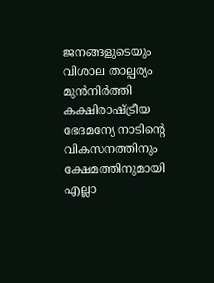ജനങ്ങളുടെയും വിശാല താല്പര്യം മുൻനിർത്തി കക്ഷിരാഷ്ട്രീയ ഭേദമന്യേ നാടിന്റെ വികസനത്തിനും ക്ഷേമത്തിനുമായി എല്ലാ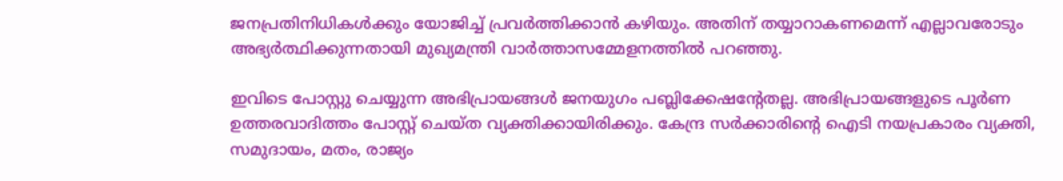ജനപ്രതിനിധികൾക്കും യോജിച്ച് പ്രവർത്തിക്കാൻ കഴിയും. അതിന് തയ്യാറാകണമെന്ന് എല്ലാവരോടും അഭ്യർത്ഥിക്കുന്നതായി മുഖ്യമന്ത്രി വാര്‍ത്താസമ്മേളനത്തില്‍ പറഞ്ഞു.

ഇവിടെ പോസ്റ്റു ചെയ്യുന്ന അഭിപ്രായങ്ങള്‍ ജനയുഗം പബ്ലിക്കേഷന്റേതല്ല. അഭിപ്രായങ്ങളുടെ പൂര്‍ണ ഉത്തരവാദിത്തം പോസ്റ്റ് ചെയ്ത വ്യക്തിക്കായിരിക്കും. കേന്ദ്ര സര്‍ക്കാരിന്റെ ഐടി നയപ്രകാരം വ്യക്തി, സമുദായം, മതം, രാജ്യം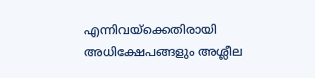എന്നിവയ്‌ക്കെതിരായി അധിക്ഷേപങ്ങളും അശ്ലീല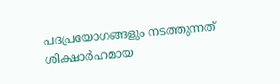പദപ്രയോഗങ്ങളും നടത്തുന്നത് ശിക്ഷാര്‍ഹമായ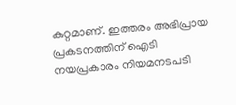കുറ്റമാണ്. ഇത്തരം അഭിപ്രായ പ്രകടനത്തിന് ഐടി നയപ്രകാരം നിയമനടപടി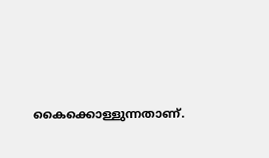കൈക്കൊള്ളുന്നതാണ്.